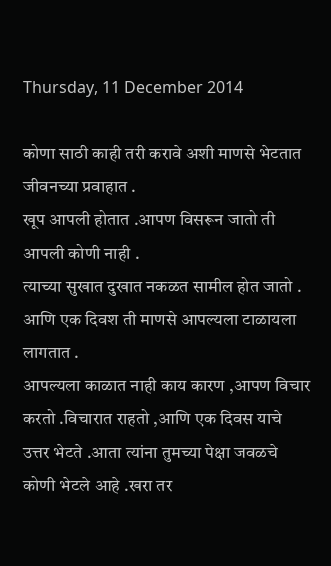Thursday, 11 December 2014

कोणा साठी काही तरी करावे अशी माणसे भेटतात जीवनच्या प्रवाहात .
खूप आपली होतात .आपण विसरून जातो ती आपली कोणी नाही .
त्याच्या सुखात दुखात नकळत सामील होत जातो .
आणि एक दिवश ती माणसे आपल्यला टाळायला लागतात .
आपल्यला काळात नाही काय कारण ,आपण विचार करतो .विचारात राहतो ,आणि एक दिवस याचे उत्तर भेटते .आता त्यांना तुमच्या पेक्षा जवळचे कोणी भेटले आहे .खरा तर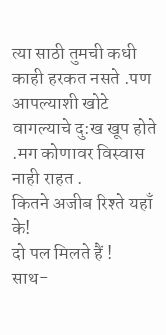त्या साठी तुमची कधी काही हरकत नसते .पण आपल्याशी खोटे वागल्याचे दु:ख खूप होते .मग कोणावर विस्वास नाही राहत .
कितने अजीब रिश्ते यहाँ के!
दो पल मिलते हैं !
साथ-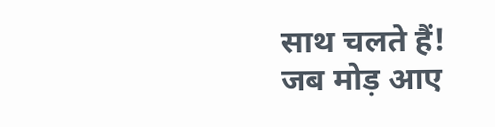साथ चलते हैं!
जब मोड़ आए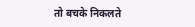तो बचके निकलते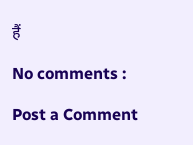हैं

No comments :

Post a Comment